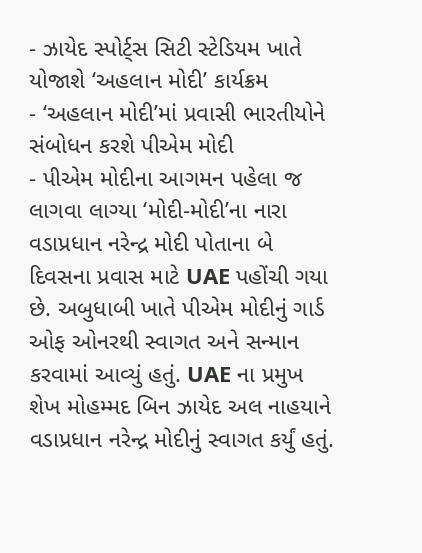- ઝાયેદ સ્પોર્ટ્સ સિટી સ્ટેડિયમ ખાતે યોજાશે ‘અહલાન મોદી’ કાર્યક્રમ
- ‘અહલાન મોદી’માં પ્રવાસી ભારતીયોને સંબોધન કરશે પીએમ મોદી
- પીએમ મોદીના આગમન પહેલા જ લાગવા લાગ્યા ‘મોદી-મોદી’ના નારા
વડાપ્રધાન નરેન્દ્ર મોદી પોતાના બે દિવસના પ્રવાસ માટે UAE પહોંચી ગયા છે. અબુધાબી ખાતે પીએમ મોદીનું ગાર્ડ ઓફ ઓનરથી સ્વાગત અને સન્માન કરવામાં આવ્યું હતું. UAE ના પ્રમુખ શેખ મોહમ્મદ બિન ઝાયેદ અલ નાહયાને વડાપ્રધાન નરેન્દ્ર મોદીનું સ્વાગત કર્યું હતું.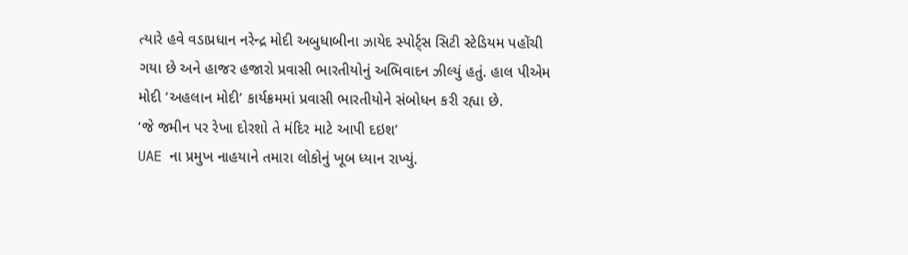ત્યારે હવે વડાપ્રધાન નરેન્દ્ર મોદી અબુધાબીના ઝાયેદ સ્પોર્ટ્સ સિટી સ્ટેડિયમ પહોંચી ગયા છે અને હાજર હજારો પ્રવાસી ભારતીયોનું અભિવાદન ઝીલ્યું હતું. હાલ પીએમ મોદી ‘અહલાન મોદી’ કાર્યક્રમમાં પ્રવાસી ભારતીયોને સંબોધન કરી રહ્યા છે.
‘જે જમીન પર રેખા દોરશો તે મંદિર માટે આપી દઇશ’
UAE ના પ્રમુખ નાહયાને તમારા લોકોનું ખૂબ ધ્યાન રાખ્યું.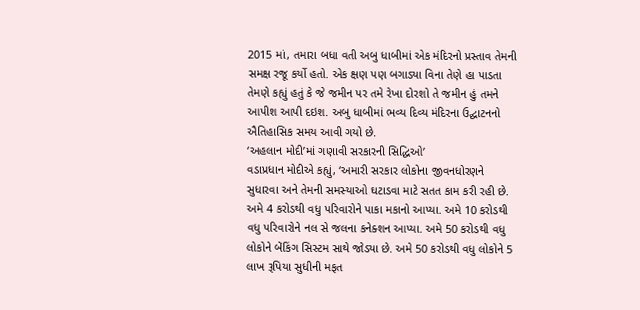2015 માં, તમારા બધા વતી અબુ ધાબીમાં એક મંદિરનો પ્રસ્તાવ તેમની સમક્ષ રજૂ કર્યો હતો. એક ક્ષણ પણ બગાડ્યા વિના તેણે હા પાડતા તેમણે કહ્યું હતું કે જે જમીન પર તમે રેખા દોરશો તે જમીન હું તમને આપીશ આપી દઇશ. અબુ ધાબીમાં ભવ્ય દિવ્ય મંદિરના ઉદ્ઘાટનનો ઐતિહાસિક સમય આવી ગયો છે.
‘અહલાન મોદી’માં ગણાવી સરકારની સિદ્ધિઓ’
વડાપ્રધાન મોદીએ કહ્યું, ‘અમારી સરકાર લોકોના જીવનધોરણને સુધારવા અને તેમની સમસ્યાઓ ઘટાડવા માટે સતત કામ કરી રહી છે. અમે 4 કરોડથી વધુ પરિવારોને પાકા મકાનો આપ્યા. અમે 10 કરોડથી વધુ પરિવારોને નલ સે જલના કનેક્શન આપ્યા. અમે 50 કરોડથી વધુ લોકોને બેંકિંગ સિસ્ટમ સાથે જોડ્યા છે. અમે 50 કરોડથી વધુ લોકોને 5 લાખ રૂપિયા સુધીની મફત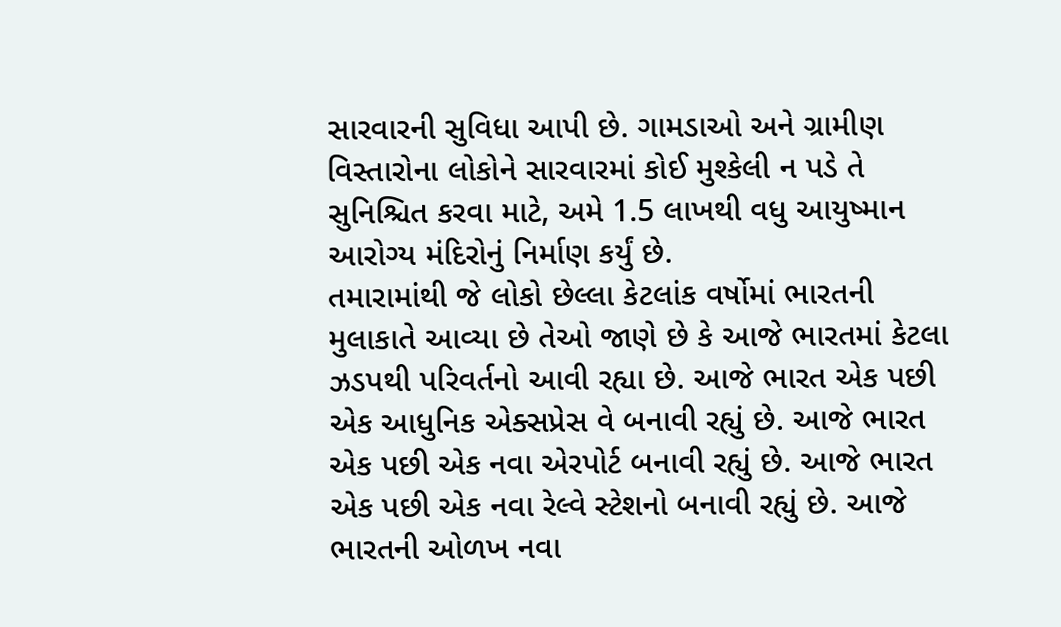સારવારની સુવિધા આપી છે. ગામડાઓ અને ગ્રામીણ વિસ્તારોના લોકોને સારવારમાં કોઈ મુશ્કેલી ન પડે તે સુનિશ્ચિત કરવા માટે, અમે 1.5 લાખથી વધુ આયુષ્માન આરોગ્ય મંદિરોનું નિર્માણ કર્યું છે.
તમારામાંથી જે લોકો છેલ્લા કેટલાંક વર્ષોમાં ભારતની મુલાકાતે આવ્યા છે તેઓ જાણે છે કે આજે ભારતમાં કેટલા ઝડપથી પરિવર્તનો આવી રહ્યા છે. આજે ભારત એક પછી એક આધુનિક એક્સપ્રેસ વે બનાવી રહ્યું છે. આજે ભારત એક પછી એક નવા એરપોર્ટ બનાવી રહ્યું છે. આજે ભારત એક પછી એક નવા રેલ્વે સ્ટેશનો બનાવી રહ્યું છે. આજે ભારતની ઓળખ નવા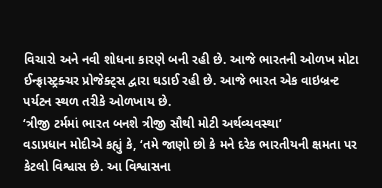વિચારો અને નવી શોધના કારણે બની રહી છે. આજે ભારતની ઓળખ મોટા ઈન્ફ્રાસ્ટ્રક્ચર પ્રોજેક્ટ્સ દ્વારા ઘડાઈ રહી છે. આજે ભારત એક વાઇબ્રન્ટ પર્યટન સ્થળ તરીકે ઓળખાય છે.
‘ત્રીજી ટર્મમાં ભારત બનશે ત્રીજી સૌથી મોટી અર્થવ્યવસ્થા’
વડાપ્રધાન મોદીએ કહ્યું કે, ‘તમે જાણો છો કે મને દરેક ભારતીયની ક્ષમતા પર કેટલો વિશ્વાસ છે. આ વિશ્વાસના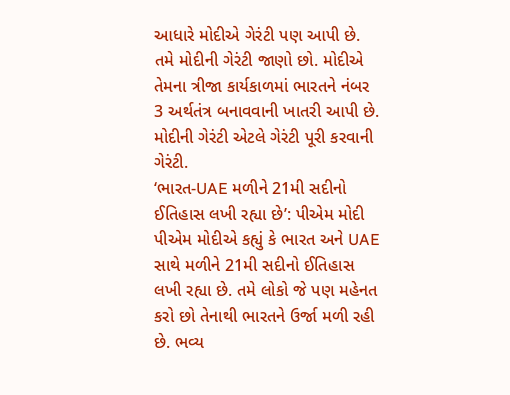આધારે મોદીએ ગેરંટી પણ આપી છે. તમે મોદીની ગેરંટી જાણો છો. મોદીએ તેમના ત્રીજા કાર્યકાળમાં ભારતને નંબર 3 અર્થતંત્ર બનાવવાની ખાતરી આપી છે. મોદીની ગેરંટી એટલે ગેરંટી પૂરી કરવાની ગેરંટી.
‘ભારત-UAE મળીને 21મી સદીનો ઈતિહાસ લખી રહ્યા છે’: પીએમ મોદી
પીએમ મોદીએ કહ્યું કે ભારત અને UAE સાથે મળીને 21મી સદીનો ઈતિહાસ લખી રહ્યા છે. તમે લોકો જે પણ મહેનત કરો છો તેનાથી ભારતને ઉર્જા મળી રહી છે. ભવ્ય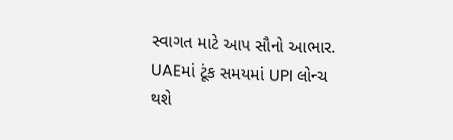સ્વાગત માટે આપ સૌનો આભાર.
UAEમાં ટૂંક સમયમાં UPI લોન્ચ થશે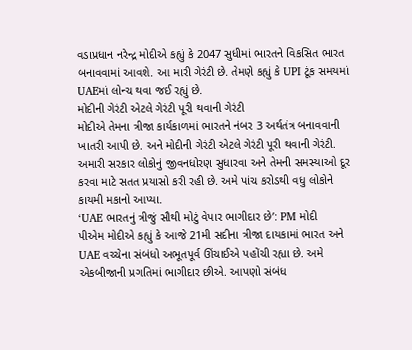વડાપ્રધાન નરેન્દ્ર મોદીએ કહ્યું કે 2047 સુધીમાં ભારતને વિકસિત ભારત બનાવવામાં આવશે. આ મારી ગેરંટી છે. તેમણે કહ્યું કે UPI ટૂંક સમયમાં UAEમાં લોન્ચ થવા જઈ રહ્યું છે.
મોદીની ગેરંટી એટલે ગેરંટી પૂરી થવાની ગેરંટી
મોદીએ તેમના ત્રીજા કાર્યકાળમાં ભારતને નંબર 3 અર્થતંત્ર બનાવવાની ખાતરી આપી છે. અને મોદીની ગેરંટી એટલે ગેરંટી પૂરી થવાની ગેરંટી. અમારી સરકાર લોકોનું જીવનધોરણ સુધારવા અને તેમની સમસ્યાઓ દૂર કરવા માટે સતત પ્રયાસો કરી રહી છે. અમે પાંચ કરોડથી વધુ લોકોને કાયમી મકાનો આપ્યા.
‘UAE ભારતનું ત્રીજું સૌથી મોટું વેપાર ભાગીદાર છે’: PM મોદી
પીએમ મોદીએ કહ્યું કે આજે 21મી સદીના ત્રીજા દાયકામાં ભારત અને UAE વચ્ચેના સંબંધો અભૂતપૂર્વ ઊંચાઈએ પહોંચી રહ્યા છે. અમે એકબીજાની પ્રગતિમાં ભાગીદાર છીએ. આપણો સંબંધ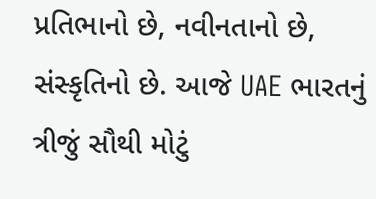પ્રતિભાનો છે, નવીનતાનો છે, સંસ્કૃતિનો છે. આજે UAE ભારતનું ત્રીજું સૌથી મોટું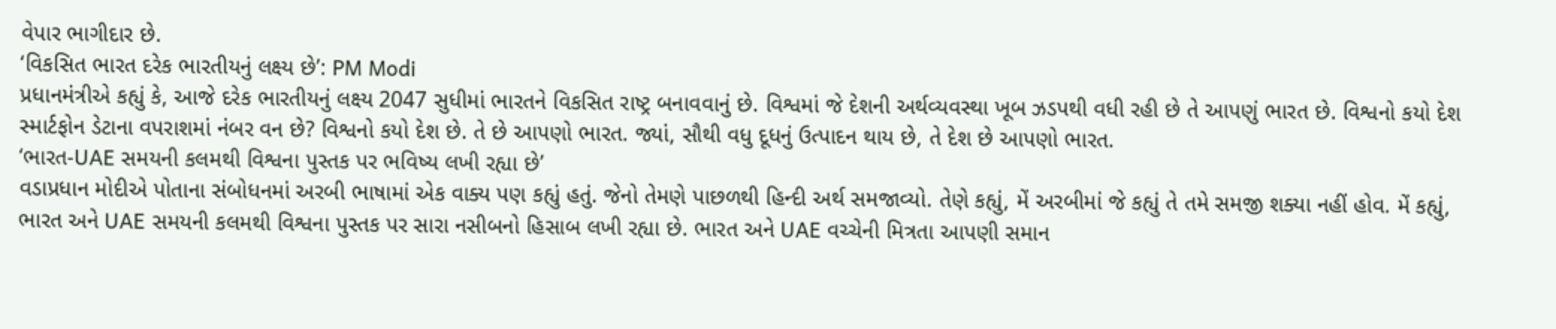વેપાર ભાગીદાર છે.
‘વિકસિત ભારત દરેક ભારતીયનું લક્ષ્ય છે’: PM Modi
પ્રધાનમંત્રીએ કહ્યું કે, આજે દરેક ભારતીયનું લક્ષ્ય 2047 સુધીમાં ભારતને વિકસિત રાષ્ટ્ર બનાવવાનું છે. વિશ્વમાં જે દેશની અર્થવ્યવસ્થા ખૂબ ઝડપથી વધી રહી છે તે આપણું ભારત છે. વિશ્વનો કયો દેશ સ્માર્ટફોન ડેટાના વપરાશમાં નંબર વન છે? વિશ્વનો કયો દેશ છે. તે છે આપણો ભારત. જ્યાં, સૌથી વધુ દૂધનું ઉત્પાદન થાય છે, તે દેશ છે આપણો ભારત.
‘ભારત-UAE સમયની કલમથી વિશ્વના પુસ્તક પર ભવિષ્ય લખી રહ્યા છે’
વડાપ્રધાન મોદીએ પોતાના સંબોધનમાં અરબી ભાષામાં એક વાક્ય પણ કહ્યું હતું. જેનો તેમણે પાછળથી હિન્દી અર્થ સમજાવ્યો. તેણે કહ્યું, મેં અરબીમાં જે કહ્યું તે તમે સમજી શક્યા નહીં હોવ. મેં કહ્યું, ભારત અને UAE સમયની કલમથી વિશ્વના પુસ્તક પર સારા નસીબનો હિસાબ લખી રહ્યા છે. ભારત અને UAE વચ્ચેની મિત્રતા આપણી સમાન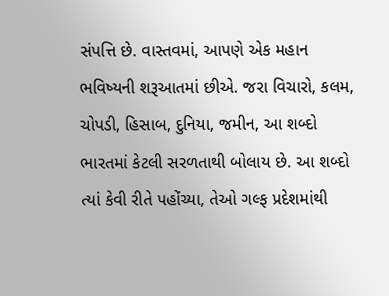સંપત્તિ છે. વાસ્તવમાં, આપણે એક મહાન ભવિષ્યની શરૂઆતમાં છીએ. જરા વિચારો, કલમ, ચોપડી, હિસાબ, દુનિયા, જમીન, આ શબ્દો ભારતમાં કેટલી સરળતાથી બોલાય છે. આ શબ્દો ત્યાં કેવી રીતે પહોંચ્યા, તેઓ ગલ્ફ પ્રદેશમાંથી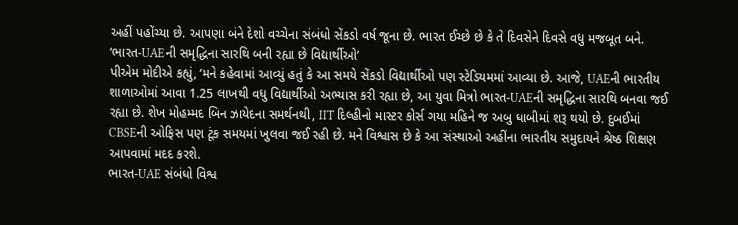અહીં પહોંચ્યા છે. આપણા બંને દેશો વચ્ચેના સંબંધો સેંકડો વર્ષ જૂના છે. ભારત ઈચ્છે છે કે તે દિવસેને દિવસે વધુ મજબૂત બને.
‘ભારત-UAEની સમૃદ્ધિના સારથિ બની રહ્યા છે વિદ્યાર્થીઓ’
પીએમ મોદીએ કહ્યું, ‘મને કહેવામાં આવ્યું હતું કે આ સમયે સેંકડો વિદ્યાર્થીઓ પણ સ્ટેડિયમમાં આવ્યા છે. આજે, UAEની ભારતીય શાળાઓમાં આવા 1.25 લાખથી વધુ વિદ્યાર્થીઓ અભ્યાસ કરી રહ્યા છે, આ યુવા મિત્રો ભારત-UAEની સમૃદ્ધિના સારથિ બનવા જઈ રહ્યા છે. શેખ મોહમ્મદ બિન ઝાયેદના સમર્થનથી, IIT દિલ્હીનો માસ્ટર કોર્સ ગયા મહિને જ અબુ ધાબીમાં શરૂ થયો છે. દુબઈમાં CBSEની ઓફિસ પણ ટૂંક સમયમાં ખુલવા જઈ રહી છે. મને વિશ્વાસ છે કે આ સંસ્થાઓ અહીંના ભારતીય સમુદાયને શ્રેષ્ઠ શિક્ષણ આપવામાં મદદ કરશે.
ભારત-UAE સંબંધો વિશ્વ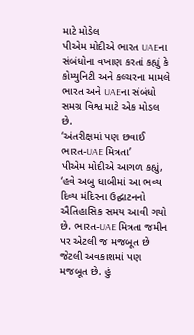માટે મોડેલ
પીએમ મોદીએ ભારત UAEના સંબંધોના વખાણ કરતાં કહ્યું કે કોમ્યુનિટી અને કલ્ચરના મામલે ભારત અને UAEના સંબંધો સમગ્ર વિશ્વ માટે એક મોડલ છે.
‘અંતરીક્ષમાં પણ છવાઈ ભારત-UAE મિત્રતા’
પીએમ મોદીએ આગળ કહ્યું, ‘હવે અબુ ધાબીમાં આ ભવ્ય દિવ્ય મંદિરના ઉદ્ઘાટનનો ઐતિહાસિક સમય આવી ગયો છે. ભારત-UAE મિત્રતા જમીન પર એટલી જ મજબૂત છે જેટલી અવકાશમાં પણ મજબૂત છે. હું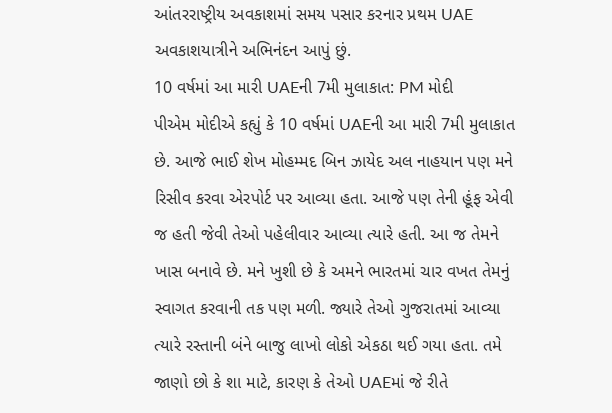આંતરરાષ્ટ્રીય અવકાશમાં સમય પસાર કરનાર પ્રથમ UAE અવકાશયાત્રીને અભિનંદન આપું છું.
10 વર્ષમાં આ મારી UAEની 7મી મુલાકાત: PM મોદી
પીએમ મોદીએ કહ્યું કે 10 વર્ષમાં UAEની આ મારી 7મી મુલાકાત છે. આજે ભાઈ શેખ મોહમ્મદ બિન ઝાયેદ અલ નાહયાન પણ મને રિસીવ કરવા એરપોર્ટ પર આવ્યા હતા. આજે પણ તેની હૂંફ એવી જ હતી જેવી તેઓ પહેલીવાર આવ્યા ત્યારે હતી. આ જ તેમને ખાસ બનાવે છે. મને ખુશી છે કે અમને ભારતમાં ચાર વખત તેમનું સ્વાગત કરવાની તક પણ મળી. જ્યારે તેઓ ગુજરાતમાં આવ્યા ત્યારે રસ્તાની બંને બાજુ લાખો લોકો એકઠા થઈ ગયા હતા. તમે જાણો છો કે શા માટે, કારણ કે તેઓ UAEમાં જે રીતે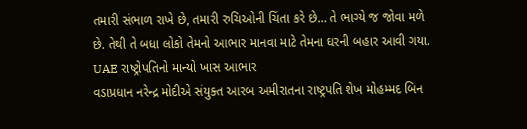તમારી સંભાળ રાખે છે, તમારી રુચિઓની ચિંતા કરે છે… તે ભાગ્યે જ જોવા મળે છે. તેથી તે બધા લોકો તેમનો આભાર માનવા માટે તેમના ઘરની બહાર આવી ગયા.
UAE રાષ્ટ્રોપતિનો માન્યો ખાસ આભાર
વડાપ્રધાન નરેન્દ્ર મોદીએ સંયુક્ત આરબ અમીરાતના રાષ્ટ્રપતિ શેખ મોહમ્મદ બિન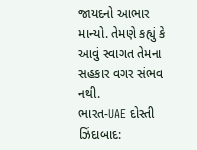જાયદનો આભાર માન્યો. તેમણે કહ્યું કે આવું સ્વાગત તેમના સહકાર વગર સંભવ નથી.
ભારત-UAE દોસ્તી ઝિંદાબાદ: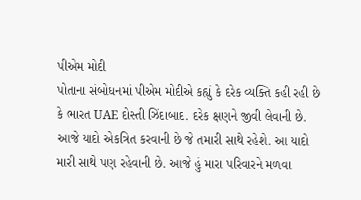પીએમ મોદી
પોતાના સંબોધનમાં પીએમ મોદીએ કહ્યું કે દરેક વ્યક્તિ કહી રહી છે કે ભારત UAE દોસ્તી ઝિંદાબાદ. દરેક ક્ષણને જીવી લેવાની છે. આજે યાદો એકત્રિત કરવાની છે જે તમારી સાથે રહેશે. આ યાદો મારી સાથે પણ રહેવાની છે. આજે હું મારા પરિવારને મળવા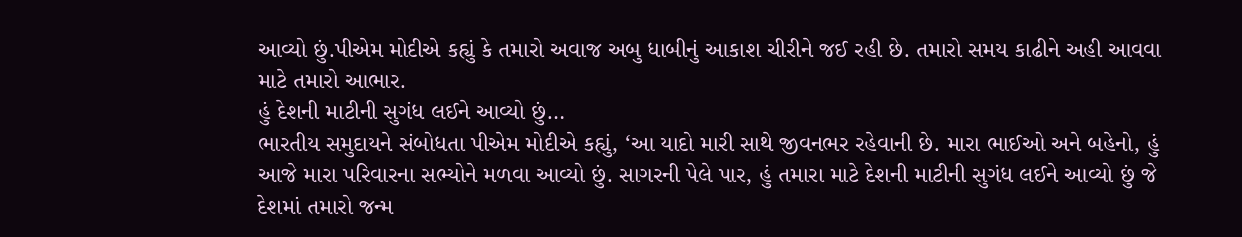આવ્યો છું.પીએમ મોદીએ કહ્યું કે તમારો અવાજ અબુ ધાબીનું આકાશ ચીરીને જઈ રહી છે. તમારો સમય કાઢીને અહી આવવા માટે તમારો આભાર.
હું દેશની માટીની સુગંધ લઈને આવ્યો છું…
ભારતીય સમુદાયને સંબોધતા પીએમ મોદીએ કહ્યું, ‘આ યાદો મારી સાથે જીવનભર રહેવાની છે. મારા ભાઈઓ અને બહેનો, હું આજે મારા પરિવારના સભ્યોને મળવા આવ્યો છું. સાગરની પેલે પાર, હું તમારા માટે દેશની માટીની સુગંધ લઈને આવ્યો છું જે દેશમાં તમારો જન્મ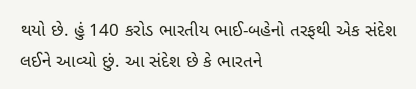થયો છે. હું 140 કરોડ ભારતીય ભાઈ-બહેનો તરફથી એક સંદેશ લઈને આવ્યો છું. આ સંદેશ છે કે ભારતને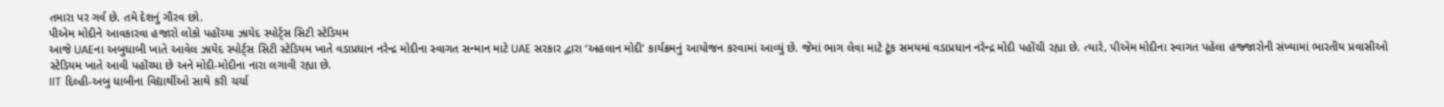તમારા પર ગર્વ છે. તમે દેશનું ગૌરવ છો.
પીએમ મોદીને આવકારવા હજારો લોકો પહોંચ્યા ઝાયેદ સ્પોર્ટ્સ સિટી સ્ટેડિયમ
આજે UAEના અબુધાબી ખાતે આવેલ ઝાયેદ સ્પોર્ટ્સ સિટી સ્ટેડિયમ ખાતે વડાપ્રધાન નરેન્દ્ર મોદીના સ્વાગત સન્માન માટે UAE સરકાર દ્વારા ‘અહલાન મોદી’ કાર્યક્રમનું આયોજન કરવામાં આવ્યું છે. જેમાં ભાગ લેવા માટે ટૂંક સમયમાં વડાપ્રધાન નરેન્દ્ર મોદી પહોંચી રહ્યા છે. ત્યારે, પીએમ મોદીના સ્વાગત પહેલા હજ્જારોની સંખ્યામાં ભારતીય પ્રવાસીઓ સ્ટેડિયમ ખાતે આવી પહોંચ્યા છે અને મોદી-મોદીના નારા લગાવી રહ્યા છે.
IIT દિલ્હી-અબુ ધાબીના વિદ્યાર્થીઓ સાથે કરી ચર્ચા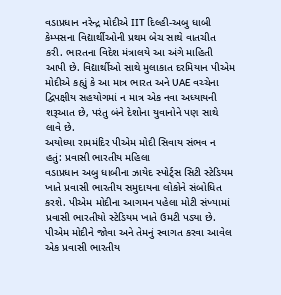વડાપ્રધાન નરેન્દ્ર મોદીએ IIT દિલ્હી-અબુ ધાબી કેમ્પસના વિદ્યાર્થીઓની પ્રથમ બેચ સાથે વાતચીત કરી. ભારતના વિદેશ મંત્રાલયે આ અંગે માહિતી આપી છે. વિદ્યાર્થીઓ સાથે મુલાકાત દરમિયાન પીએમ મોદીએ કહ્યું કે આ માત્ર ભારત અને UAE વચ્ચેના દ્વિપક્ષીય સહયોગમાં ન માત્ર એક નવા અધ્યાયની શરૂઆત છે, પરંતુ બંને દેશોના યુવાનોને પણ સાથે લાવે છે.
અયોધ્યા રામમંદિર પીએમ મોદી સિવાય સંભવ ન હતું: પ્રવાસી ભારતીય મહિલા
વડાપ્રધાન અબુ ધાબીના ઝાયેદ સ્પોર્ટ્સ સિટી સ્ટેડિયમ ખાતે પ્રવાસી ભારતીય સમુદાયના લોકોને સંબોધિત કરશે. પીએમ મોદીના આગમન પહેલા મોટી સંખ્યામાં પ્રવાસી ભારતીયો સ્ટેડિયમ ખાતે ઉમટી પડ્યા છે. પીએમ મોદીને જોવા અને તેમનું સ્વાગત કરવા આવેલ એક પ્રવાસી ભારતીય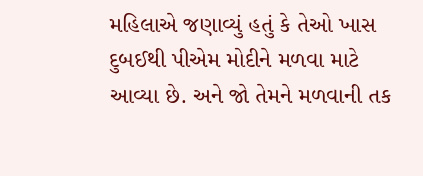મહિલાએ જણાવ્યું હતું કે તેઓ ખાસ દુબઈથી પીએમ મોદીને મળવા માટે આવ્યા છે. અને જો તેમને મળવાની તક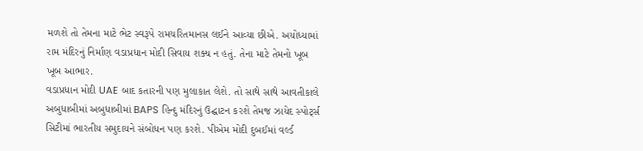મળશે તો તેમના માટે ભેટ સ્વરૂપે રામચરિતમાનસ લઈને આવ્યા છીએ. અયોધ્યામાં રામ મંદિરનું નિર્માણ વડાપ્રધાન મોદી સિવાય શક્ય ન હતું. તેના માટે તેમનો ખૂબ ખૂબ આભાર.
વડાપ્રધાન મોદી UAE બાદ કતારની પણ મુલાકાત લેશે. તો સાથે સાથે આવતીકાલે અબુધાબીમાં અબુધાબીમાં BAPS હિન્દુ મંદિરનું ઉદ્ઘાટન કરશે તેમજ ઝાયેદ સ્પોર્ટ્સ સિટીમાં ભારતીય સમુદાયને સંબોધન પણ કરશે. પીએમ મોદી દુબઈમાં વર્લ્ડ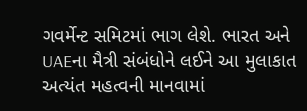ગવર્મેન્ટ સમિટમાં ભાગ લેશે. ભારત અને UAEના મૈત્રી સંબંધોને લઈને આ મુલાકાત અત્યંત મહત્વની માનવામાં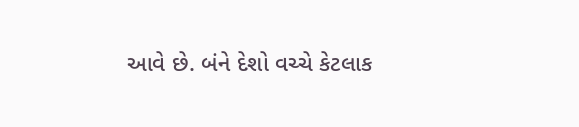આવે છે. બંને દેશો વચ્ચે કેટલાક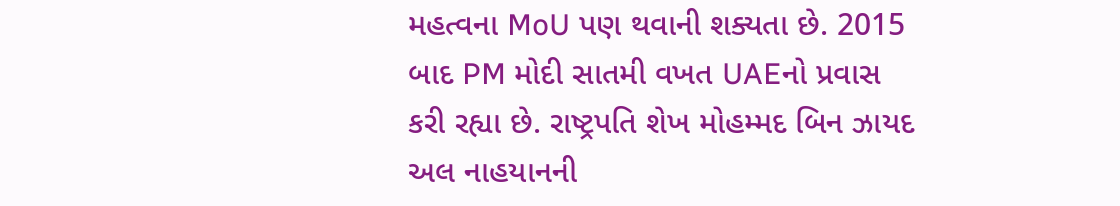મહત્વના MoU પણ થવાની શક્યતા છે. 2015 બાદ PM મોદી સાતમી વખત UAEનો પ્રવાસ કરી રહ્યા છે. રાષ્ટ્રપતિ શેખ મોહમ્મદ બિન ઝાયદ અલ નાહયાનની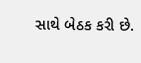સાથે બેઠક કરી છે.